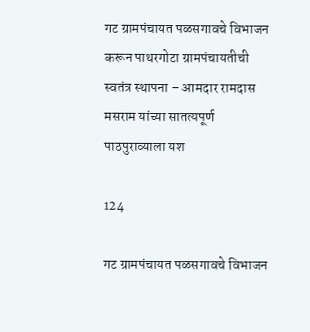गट ग्रामपंचायत पळसगावचे विभाजन करून पाथरगोटा ग्रामपंचायतीची स्वतंत्र स्थापना – आमदार रामदास मसराम यांच्या सातत्यपूर्ण पाठपुराव्याला यश

124

गट ग्रामपंचायत पळसगावचे विभाजन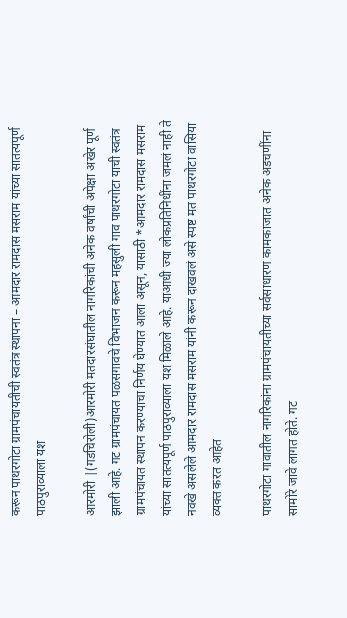करून पाथरगोटा ग्रामपंचायतीची स्वतंत्र स्थापना – आमदार रामदास मसराम यांच्या सातत्यपूर्ण पाठपुराव्याला यश

आरमोरी |(गडचिरोली)आरमोरी मतदारसंघातील नागरिकांची अनेक वर्षांची अपेक्षा अखेर पूर्ण झाली आहे. गट ग्रामपंचायत पळसगावचे विभाजन करून महसुली गाव पाथरगोटा याची स्वतंत्र ग्रामपंचायत स्थापन करण्याचा निर्णय घेण्यात आला असून, यासाठी *आमदार रामदास मसराम यांच्या सातत्यपूर्ण पाठपुराव्याला यश मिळाले आहे. याआधी ज्या लोकप्रतिनिधींना जमलं नाही ते नवखे असलेले आमदार रामदास मसराम यांनी करून दाखवलं असे स्पष्ट मत पाथरगोटा वासिया व्यक्त करत आहेत

पाथरगोटा गावातील नागरिकांना ग्रामपंचायतीच्या सर्वसाधारण कामकाजात अनेक अडचणींना सामोरे जावे लागत होते. गट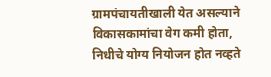ग्रामपंचायतीखाली येत असल्याने विकासकामांचा वेग कमी होता, निधीचे योग्य नियोजन होत नव्हते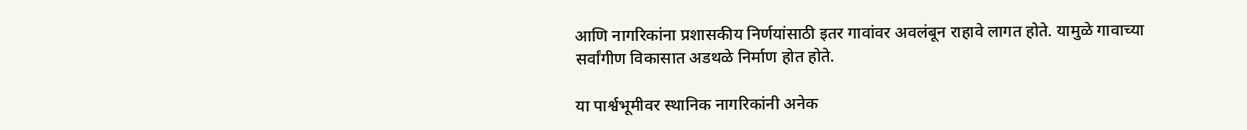आणि नागरिकांना प्रशासकीय निर्णयांसाठी इतर गावांवर अवलंबून राहावे लागत होते. यामुळे गावाच्या सर्वांगीण विकासात अडथळे निर्माण होत होते.

या पार्श्वभूमीवर स्थानिक नागरिकांनी अनेक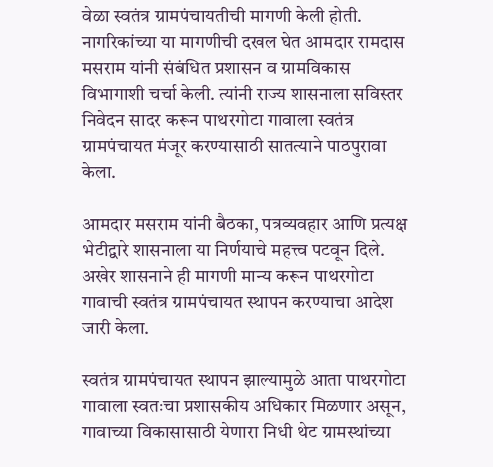वेळा स्वतंत्र ग्रामपंचायतीची मागणी केली होती. नागरिकांच्या या मागणीची दखल घेत आमदार रामदास मसराम यांनी संबंधित प्रशासन व ग्रामविकास विभागाशी चर्चा केली. त्यांनी राज्य शासनाला सविस्तर निवेदन सादर करून पाथरगोटा गावाला स्वतंत्र ग्रामपंचायत मंजूर करण्यासाठी सातत्याने पाठपुरावा केला.

आमदार मसराम यांनी बैठका, पत्रव्यवहार आणि प्रत्यक्ष भेटीद्वारे शासनाला या निर्णयाचे महत्त्व पटवून दिले. अखेर शासनाने ही मागणी मान्य करून पाथरगोटा गावाची स्वतंत्र ग्रामपंचायत स्थापन करण्याचा आदेश जारी केला.

स्वतंत्र ग्रामपंचायत स्थापन झाल्यामुळे आता पाथरगोटा गावाला स्वतःचा प्रशासकीय अधिकार मिळणार असून, गावाच्या विकासासाठी येणारा निधी थेट ग्रामस्थांच्या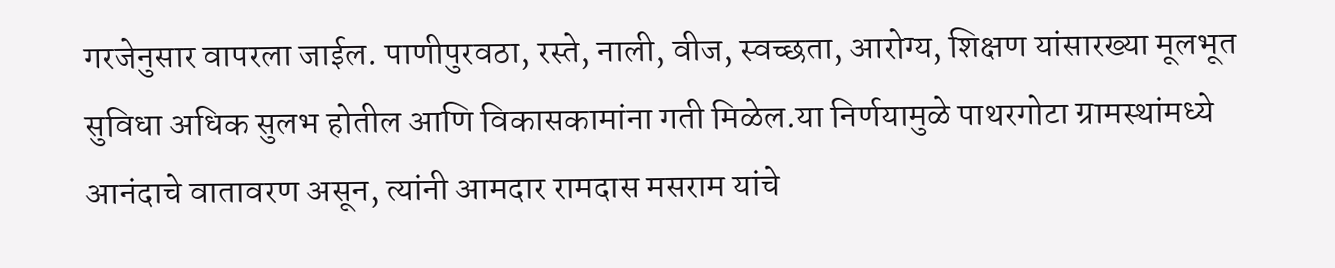गरजेनुसार वापरला जाईल. पाणीपुरवठा, रस्ते, नाली, वीज, स्वच्छता, आरोग्य, शिक्षण यांसारख्या मूलभूत सुविधा अधिक सुलभ होतील आणि विकासकामांना गती मिळेल.या निर्णयामुळे पाथरगोटा ग्रामस्थांमध्ये आनंदाचे वातावरण असून, त्यांनी आमदार रामदास मसराम यांचे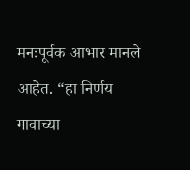मनःपूर्वक आभार मानले आहेत. “हा निर्णय गावाच्या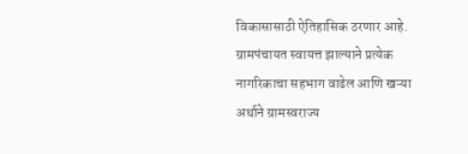विकासासाठी ऐतिहासिक ठरणार आहे. ग्रामपंचायत स्वायत्त झाल्याने प्रत्येक नागरिकाचा सहभाग वाढेल आणि खऱ्या अर्थाने ग्रामस्वराज्य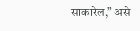साकारेल,” असे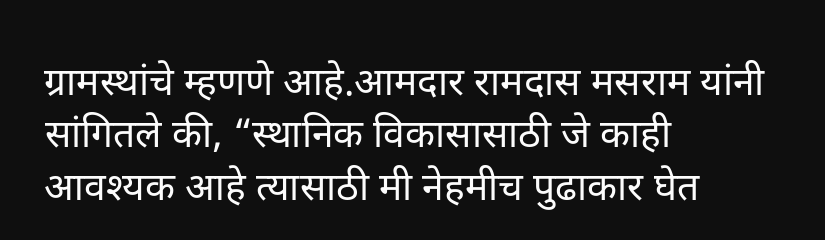ग्रामस्थांचे म्हणणे आहे.आमदार रामदास मसराम यांनी सांगितले की, “स्थानिक विकासासाठी जे काही आवश्यक आहे त्यासाठी मी नेहमीच पुढाकार घेत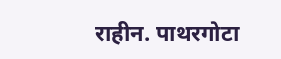राहीन. पाथरगोटा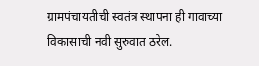ग्रामपंचायतीची स्वतंत्र स्थापना ही गावाच्या विकासाची नवी सुरुवात ठरेल.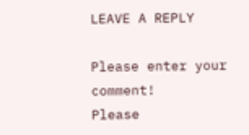LEAVE A REPLY

Please enter your comment!
Please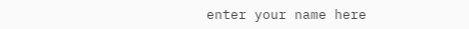enter your name here